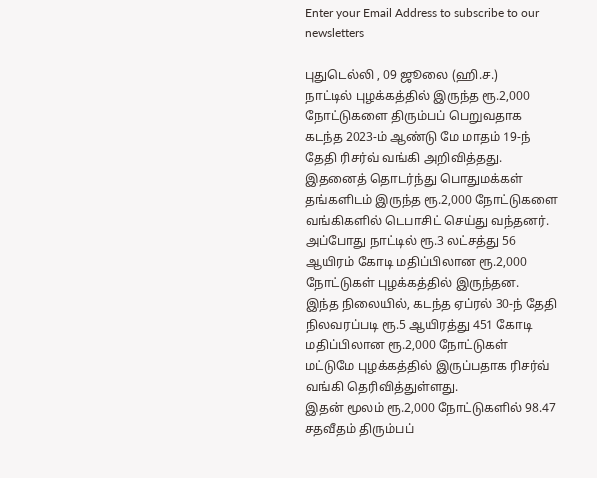Enter your Email Address to subscribe to our newsletters

புதுடெல்லி , 09 ஜூலை (ஹி.ச.)
நாட்டில் புழக்கத்தில் இருந்த ரூ.2,000 நோட்டுகளை திரும்பப் பெறுவதாக கடந்த 2023-ம் ஆண்டு மே மாதம் 19-ந் தேதி ரிசர்வ் வங்கி அறிவித்தது.
இதனைத் தொடர்ந்து பொதுமக்கள் தங்களிடம் இருந்த ரூ.2,000 நோட்டுகளை வங்கிகளில் டெபாசிட் செய்து வந்தனர்.
அப்போது நாட்டில் ரூ.3 லட்சத்து 56 ஆயிரம் கோடி மதிப்பிலான ரூ.2,000 நோட்டுகள் புழக்கத்தில் இருந்தன.
இந்த நிலையில், கடந்த ஏப்ரல் 30-ந் தேதி நிலவரப்படி ரூ.5 ஆயிரத்து 451 கோடி மதிப்பிலான ரூ.2,000 நோட்டுகள் மட்டுமே புழக்கத்தில் இருப்பதாக ரிசர்வ் வங்கி தெரிவித்துள்ளது.
இதன் மூலம் ரூ.2,000 நோட்டுகளில் 98.47 சதவீதம் திரும்பப்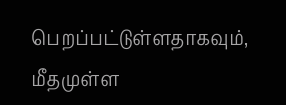பெறப்பட்டுள்ளதாகவும், மீதமுள்ள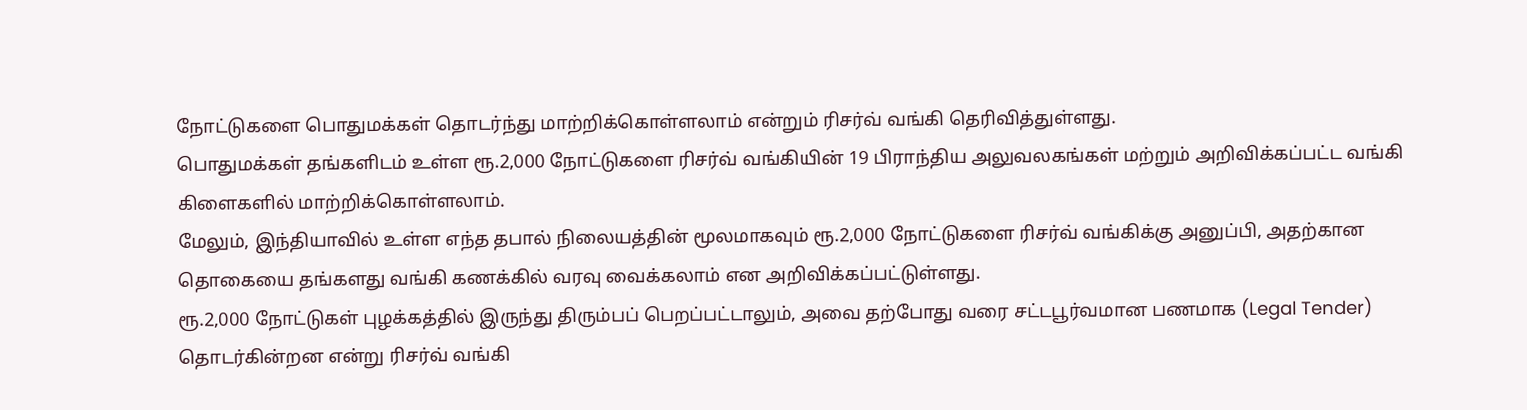நோட்டுகளை பொதுமக்கள் தொடர்ந்து மாற்றிக்கொள்ளலாம் என்றும் ரிசர்வ் வங்கி தெரிவித்துள்ளது.
பொதுமக்கள் தங்களிடம் உள்ள ரூ.2,000 நோட்டுகளை ரிசர்வ் வங்கியின் 19 பிராந்திய அலுவலகங்கள் மற்றும் அறிவிக்கப்பட்ட வங்கி கிளைகளில் மாற்றிக்கொள்ளலாம்.
மேலும், இந்தியாவில் உள்ள எந்த தபால் நிலையத்தின் மூலமாகவும் ரூ.2,000 நோட்டுகளை ரிசர்வ் வங்கிக்கு அனுப்பி, அதற்கான தொகையை தங்களது வங்கி கணக்கில் வரவு வைக்கலாம் என அறிவிக்கப்பட்டுள்ளது.
ரூ.2,000 நோட்டுகள் புழக்கத்தில் இருந்து திரும்பப் பெறப்பட்டாலும், அவை தற்போது வரை சட்டபூர்வமான பணமாக (Legal Tender) தொடர்கின்றன என்று ரிசர்வ் வங்கி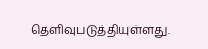தெளிவுபடுத்தியுள்ளது.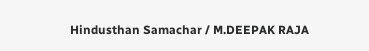Hindusthan Samachar / M.DEEPAK RAJA